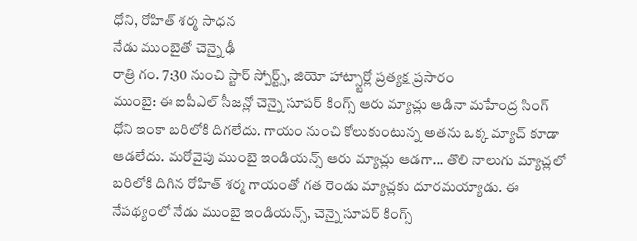ధోని, రోహిత్ శర్మ సాధన
నేడు ముంబైతో చెన్నై ఢీ
రాత్రి గం. 7:30 నుంచి స్టార్ స్పోర్ట్స్, జియో హాట్స్టార్లో ప్రత్యక్ష ప్రసారం
ముంబై: ఈ ఐపీఎల్ సీజన్లో చెన్నై సూపర్ కింగ్స్ ఆరు మ్యాచ్లు ఆడినా మహేంద్ర సింగ్ ధోని ఇంకా బరిలోకి దిగలేదు. గాయం నుంచి కోలుకుంటున్న అతను ఒక్క మ్యాచ్ కూడా ఆడలేదు. మరోవైపు ముంబై ఇండియన్స్ ఆరు మ్యాచ్లు ఆడగా... తొలి నాలుగు మ్యాచ్లలో బరిలోకి దిగిన రోహిత్ శర్మ గాయంతో గత రెండు మ్యాచ్లకు దూరమయ్యాడు. ఈ నేపథ్యంలో నేడు ముంబై ఇండియన్స్, చెన్నై సూపర్ కింగ్స్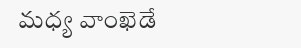మధ్య వాంఖెడే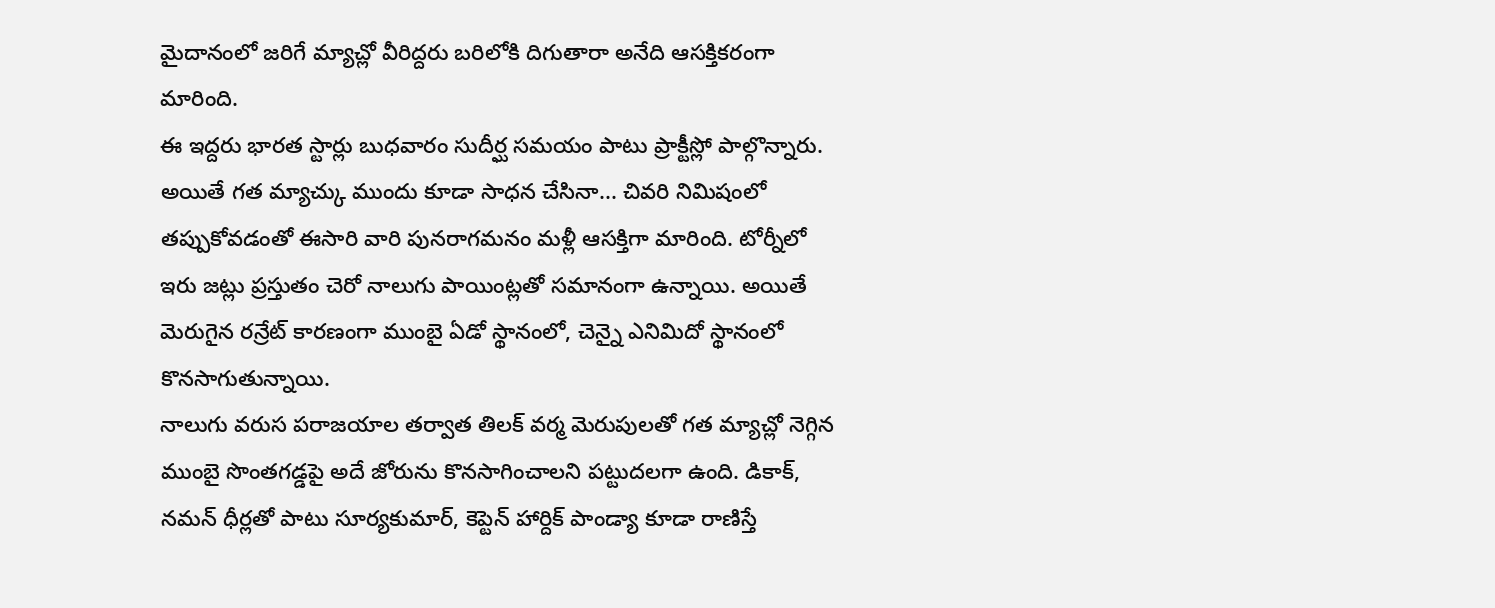మైదానంలో జరిగే మ్యాచ్లో వీరిద్దరు బరిలోకి దిగుతారా అనేది ఆసక్తికరంగా మారింది.
ఈ ఇద్దరు భారత స్టార్లు బుధవారం సుదీర్ఘ సమయం పాటు ప్రాక్టీస్లో పాల్గొన్నారు. అయితే గత మ్యాచ్కు ముందు కూడా సాధన చేసినా... చివరి నిమిషంలో తప్పుకోవడంతో ఈసారి వారి పునరాగమనం మళ్లీ ఆసక్తిగా మారింది. టోర్నీలో ఇరు జట్లు ప్రస్తుతం చెరో నాలుగు పాయింట్లతో సమానంగా ఉన్నాయి. అయితే మెరుగైన రన్రేట్ కారణంగా ముంబై ఏడో స్థానంలో, చెన్నై ఎనిమిదో స్థానంలో కొనసాగుతున్నాయి.
నాలుగు వరుస పరాజయాల తర్వాత తిలక్ వర్మ మెరుపులతో గత మ్యాచ్లో నెగ్గిన ముంబై సొంతగడ్డపై అదే జోరును కొనసాగించాలని పట్టుదలగా ఉంది. డికాక్, నమన్ ధీర్లతో పాటు సూర్యకుమార్, కెప్టెన్ హార్దిక్ పాండ్యా కూడా రాణిస్తే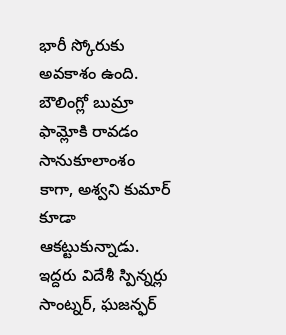భారీ స్కోరుకు అవకాశం ఉంది. బౌలింగ్లో బుమ్రా ఫామ్లోకి రావడం సానుకూలాంశం కాగా, అశ్వని కుమార్ కూడా ఆకట్టుకున్నాడు. ఇద్దరు విదేశీ స్పిన్నర్లు సాంట్నర్, ఘజన్ఫర్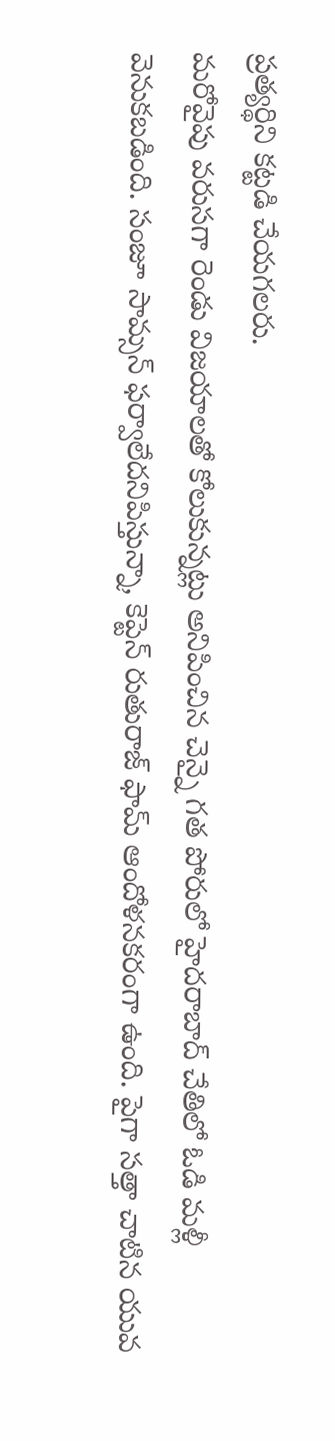ప్రత్యర్థిని కట్టడి చేయగలరు.
మరోవైపు వరుసగా రెండు విజయాలతో కోలుకున్నట్లు అనిపించిన చెన్నై గత పోరులో హైదరాబాద్ చేతిలో ఓడి మళ్లీ వెనుకబడింది. సంజూ సామ్సన్ ఫర్వాలేదనిపిస్తున్నా, కెప్టెన్ రుతురాజ్ ఫామ్ ఆందోళనకరంగా ఉంది. పైగా సత్తా చాటిన యువ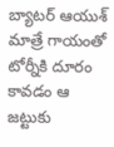బ్యాటర్ ఆయుశ్ మాత్రే గాయంతో టోర్నీకి దూరం కావడం ఆ జట్టుకు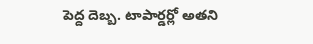పెద్ద దెబ్బ. టాపార్డర్లో అతని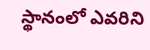స్థానంలో ఎవరిని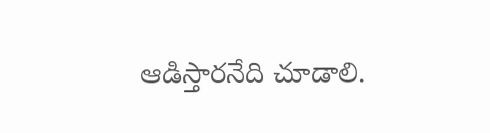ఆడిస్తారనేది చూడాలి.